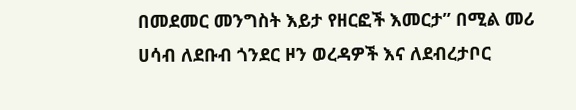በመደመር መንግስት እይታ የዘርፎች እመርታ” በሚል መሪ ሀሳብ ለደቡብ ጎንደር ዞን ወረዳዎች እና ለደብረታቦር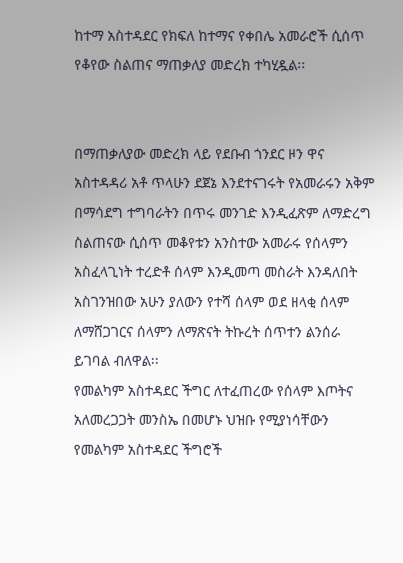ከተማ አስተዳደር የክፍለ ከተማና የቀበሌ አመራሮች ሲሰጥ የቆየው ስልጠና ማጠቃለያ መድረክ ተካሂዷል፡፡


በማጠቃለያው መድረክ ላይ የደቡብ ጎንደር ዞን ዋና አስተዳዳሪ አቶ ጥላሁን ደጀኔ እንደተናገሩት የአመራሩን አቅም በማሳደግ ተግባራትን በጥሩ መንገድ እንዲፈጽም ለማድረግ ስልጠናው ሲሰጥ መቆየቱን አንስተው አመራሩ የሰላምን አስፈላጊነት ተረድቶ ሰላም እንዲመጣ መስራት እንዳለበት አስገንዝበው አሁን ያለውን የተሻ ሰላም ወደ ዘላቂ ሰላም ለማሸጋገርና ሰላምን ለማጽናት ትኩረት ሰጥተን ልንሰራ ይገባል ብለዋል፡፡
የመልካም አስተዳደር ችግር ለተፈጠረው የሰላም እጦትና አለመረጋጋት መንስኤ በመሆኑ ህዝቡ የሚያነሳቸውን የመልካም አስተዳደር ችግሮች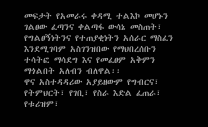መፍታት የአመራሩ ቀዳሚ ተልእኮ መሆኑን ገልፀው ፈጣንና ቀልጣፋ ውሳኔ መስጠት፣ የግልፀኝነትንና የተጠያቂነትን አሰራር ማስፈን እንደሚገባም አስገንዝበው የማህበረሰቡን ተሳትፎ ማሳደግ እና የመፈፀም አቅምን ማጎልበት አለብን ብለዋል፡፡
ዋና አስተዳዳሪው አያይዘውም የግብርና፣ የትምህርት፣ የገቢ፣ የስራ እድል ፈጠራ፣ የቱሪዝም፣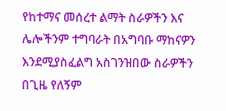የከተማና መሰረተ ልማት ስራዎችን እና ሌሎችንም ተግባራት በአግባቡ ማከናዎን እንደሚያስፈልግ አስገንዝበው ስራዎችን በጊዜ የለኝም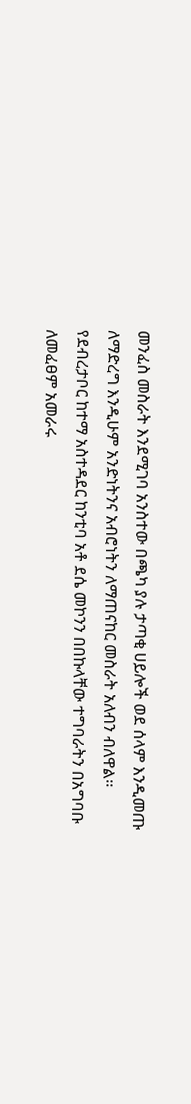መንፈስ መስራት እንደሚገባ አንስተው በጫካ ያሉ ታጣቂ ሀይሎች ወደ ሰላም እንዲመጡ ለማድረግ እንዲሁም አንድነትንና አብሮነትን ለማጠናከር መስራት አለብን ብለዋል፡፡
የደብረታቦር ከተማ አስተዳደር ከንቲባ አቶ ደሴ መኮንን በበኩላቸው ተግባራትን በአግባቡ ለመፈፀም አመራሩ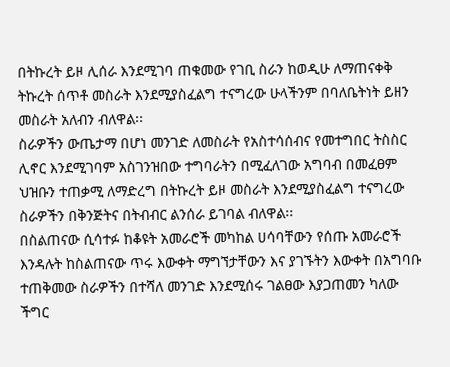በትኩረት ይዞ ሊሰራ እንደሚገባ ጠቁመው የገቢ ስራን ከወዲሁ ለማጠናቀቅ ትኩረት ሰጥቶ መስራት እንደሚያስፈልግ ተናግረው ሁላችንም በባለቤትነት ይዘን መስራት አለብን ብለዋል፡፡
ስራዎችን ውጤታማ በሆነ መንገድ ለመስራት የአስተሳሰብና የመተግበር ትስስር ሊኖር እንደሚገባም አስገንዝበው ተግባራትን በሚፈለገው አግባብ በመፈፀም ህዝቡን ተጠቃሚ ለማድረግ በትኩረት ይዞ መስራት እንደሚያስፈልግ ተናግረው ስራዎችን በቅንጅትና በትብብር ልንሰራ ይገባል ብለዋል፡፡
በስልጠናው ሲሳተፉ ከቆዩት አመራሮች መካከል ሀሳባቸውን የሰጡ አመራሮች እንዳሉት ከስልጠናው ጥሩ እውቀት ማግኘታቸውን እና ያገኙትን እውቀት በአግባቡ ተጠቅመው ስራዎችን በተሻለ መንገድ እንደሚሰሩ ገልፀው እያጋጠመን ካለው ችግር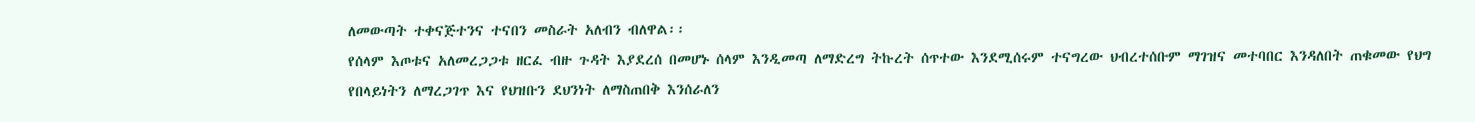ለመውጣት ተቀናጅተንና ተናበን መስራት አለብን ብለዋል፡፡
የሰላም እጦቱና አለመረጋጋቱ ዘርፈ ብዙ ጉዳት እያደረሰ በመሆኑ ሰላም እንዲመጣ ለማድረግ ትኩረት ሰጥተው እንደሚሰሩም ተናግረው ህብረተሰቡም ማገዝና መተባበር እንዳለበት ጠቁመው የህግ የበላይነትን ለማረጋገጥ እና የህዝቡን ደህንነት ለማስጠበቅ እንሰራለን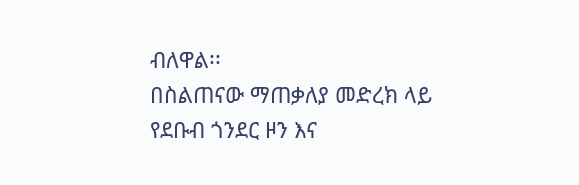ብለዋል፡፡
በስልጠናው ማጠቃለያ መድረክ ላይ የደቡብ ጎንደር ዞን እና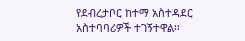የደብረታቦር ከተማ አስተዳደር አስተባባሪዎች ተገኝተዋል፡፡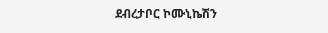ደብረታቦር ኮሙኒኬሽን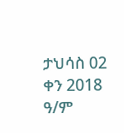ታህሳስ 02 ቀን 2018 ዓ/ም